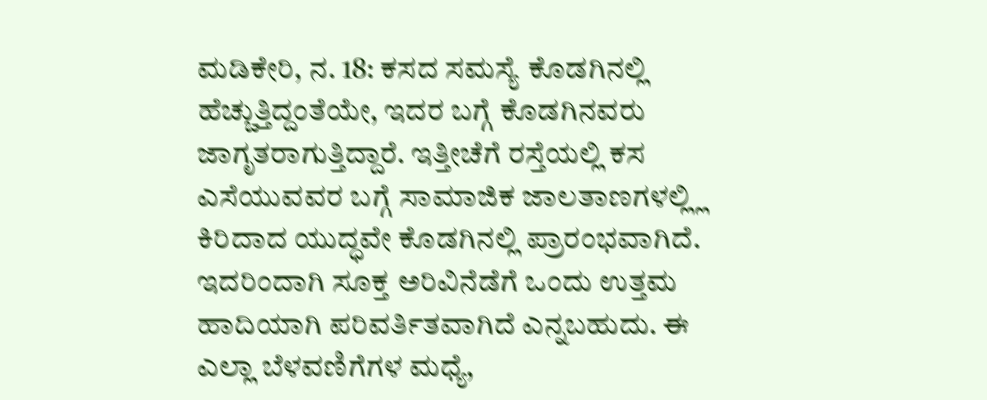ಮಡಿಕೇರಿ, ನ. 18: ಕಸದ ಸಮಸ್ಯೆ ಕೊಡಗಿನಲ್ಲಿ ಹೆಚ್ಚುತ್ತಿದ್ದಂತೆಯೇ, ಇದರ ಬಗ್ಗೆ ಕೊಡಗಿನವರು ಜಾಗೃತರಾಗುತ್ತಿದ್ದಾರೆ. ಇತ್ತೀಚೆಗೆ ರಸ್ತೆಯಲ್ಲಿ ಕಸ ಎಸೆಯುವವರ ಬಗ್ಗೆ ಸಾಮಾಜಿಕ ಜಾಲತಾಣಗಳಲ್ಲ್ಲಿ ಕಿರಿದಾದ ಯುದ್ಧವೇ ಕೊಡಗಿನಲ್ಲಿ ಪ್ರಾರಂಭವಾಗಿದೆ. ಇದರಿಂದಾಗಿ ಸೂಕ್ತ ಅರಿವಿನೆಡೆಗೆ ಒಂದು ಉತ್ತಮ ಹಾದಿಯಾಗಿ ಪರಿವರ್ತಿತವಾಗಿದೆ ಎನ್ನಬಹುದು. ಈ ಎಲ್ಲಾ ಬೆಳವಣಿಗೆಗಳ ಮಧ್ಯೆ,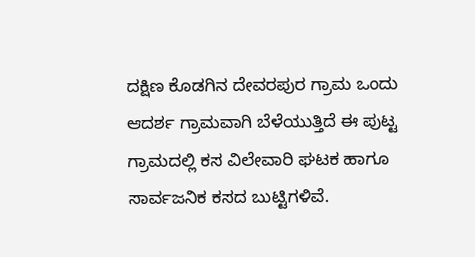ದಕ್ಷಿಣ ಕೊಡಗಿನ ದೇವರಪುರ ಗ್ರಾಮ ಒಂದು ಆದರ್ಶ ಗ್ರಾಮವಾಗಿ ಬೆಳೆಯುತ್ತಿದೆ ಈ ಪುಟ್ಟ ಗ್ರಾಮದಲ್ಲಿ ಕಸ ವಿಲೇವಾರಿ ಘಟಕ ಹಾಗೂ ಸಾರ್ವಜನಿಕ ಕಸದ ಬುಟ್ಟಿಗಳಿವೆ.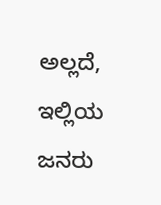ಅಲ್ಲದೆ, ಇಲ್ಲಿಯ ಜನರು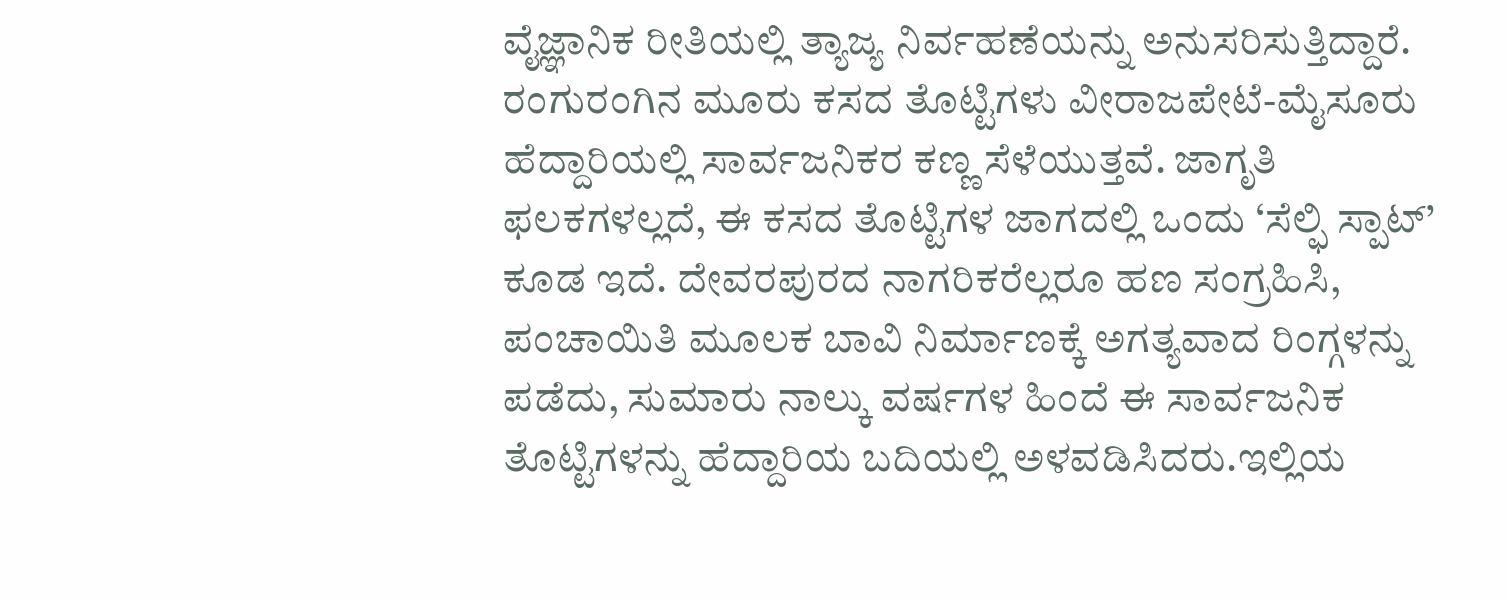ವೈಜ್ಞಾನಿಕ ರೀತಿಯಲ್ಲಿ ತ್ಯಾಜ್ಯ ನಿರ್ವಹಣೆಯನ್ನು ಅನುಸರಿಸುತ್ತಿದ್ದಾರೆ. ರಂಗುರಂಗಿನ ಮೂರು ಕಸದ ತೊಟ್ಟಿಗಳು ವೀರಾಜಪೇಟೆ-ಮೈಸೂರು ಹೆದ್ದಾರಿಯಲ್ಲಿ ಸಾರ್ವಜನಿಕರ ಕಣ್ಣ ಸೆಳೆಯುತ್ತವೆ. ಜಾಗೃತಿ ಫಲಕಗಳಲ್ಲದೆ, ಈ ಕಸದ ತೊಟ್ಟಿಗಳ ಜಾಗದಲ್ಲಿ ಒಂದು ‘ಸೆಲ್ಫಿ ಸ್ಪಾಟ್’ ಕೂಡ ಇದೆ. ದೇವರಪುರದ ನಾಗರಿಕರೆಲ್ಲರೂ ಹಣ ಸಂಗ್ರಹಿಸಿ, ಪಂಚಾಯಿತಿ ಮೂಲಕ ಬಾವಿ ನಿರ್ಮಾಣಕ್ಕೆ ಅಗತ್ಯವಾದ ರಿಂಗ್ಗಳನ್ನು ಪಡೆದು, ಸುಮಾರು ನಾಲ್ಕು ವರ್ಷಗಳ ಹಿಂದೆ ಈ ಸಾರ್ವಜನಿಕ ತೊಟ್ಟಿಗಳನ್ನು ಹೆದ್ದಾರಿಯ ಬದಿಯಲ್ಲಿ ಅಳವಡಿಸಿದರು.ಇಲ್ಲಿಯ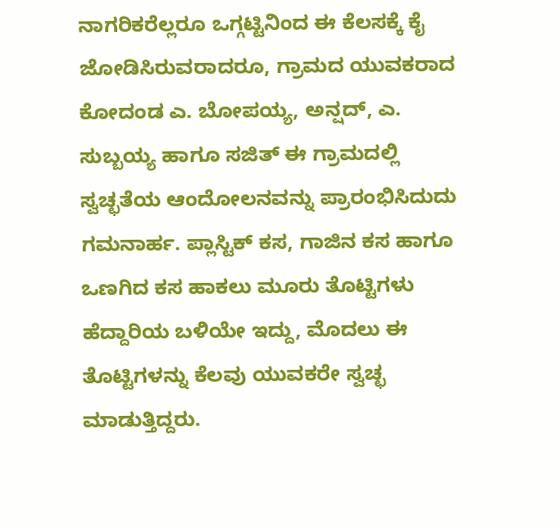ನಾಗರಿಕರೆಲ್ಲರೂ ಒಗ್ಗಟ್ಟಿನಿಂದ ಈ ಕೆಲಸಕ್ಕೆ ಕೈ ಜೋಡಿಸಿರುವರಾದರೂ, ಗ್ರಾಮದ ಯುವಕರಾದ ಕೋದಂಡ ಎ. ಬೋಪಯ್ಯ, ಅನ್ಷದ್, ಎ. ಸುಬ್ಬಯ್ಯ ಹಾಗೂ ಸಜಿತ್ ಈ ಗ್ರಾಮದಲ್ಲಿ ಸ್ವಚ್ಛತೆಯ ಆಂದೋಲನವನ್ನು ಪ್ರಾರಂಭಿಸಿದುದು ಗಮನಾರ್ಹ. ಪ್ಲಾಸ್ಟಿಕ್ ಕಸ, ಗಾಜಿನ ಕಸ ಹಾಗೂ ಒಣಗಿದ ಕಸ ಹಾಕಲು ಮೂರು ತೊಟ್ಟಿಗಳು ಹೆದ್ದಾರಿಯ ಬಳಿಯೇ ಇದ್ದು, ಮೊದಲು ಈ ತೊಟ್ಟಿಗಳನ್ನು ಕೆಲವು ಯುವಕರೇ ಸ್ವಚ್ಛ ಮಾಡುತ್ತಿದ್ದರು.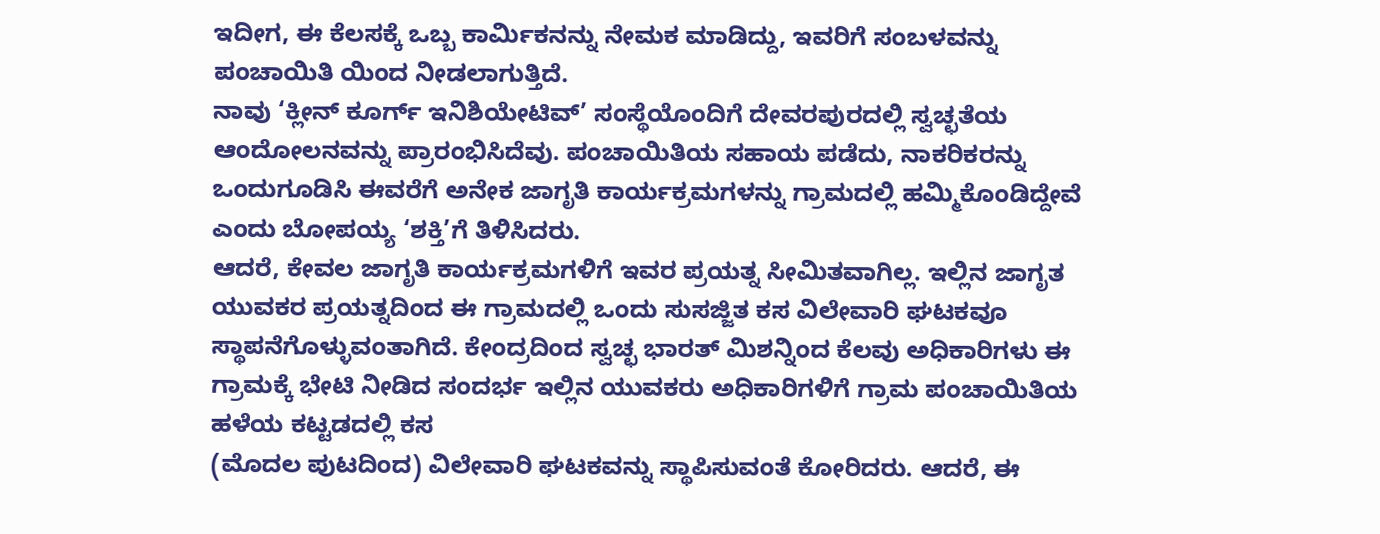ಇದೀಗ, ಈ ಕೆಲಸಕ್ಕೆ ಒಬ್ಬ ಕಾರ್ಮಿಕನನ್ನು ನೇಮಕ ಮಾಡಿದ್ದು, ಇವರಿಗೆ ಸಂಬಳವನ್ನು ಪಂಚಾಯಿತಿ ಯಿಂದ ನೀಡಲಾಗುತ್ತಿದೆ.
ನಾವು ‘ಕ್ಲೀನ್ ಕೂರ್ಗ್ ಇನಿಶಿಯೇಟಿವ್’ ಸಂಸ್ಥೆಯೊಂದಿಗೆ ದೇವರಪುರದಲ್ಲಿ ಸ್ವಚ್ಛತೆಯ ಆಂದೋಲನವನ್ನು ಪ್ರಾರಂಭಿಸಿದೆವು. ಪಂಚಾಯಿತಿಯ ಸಹಾಯ ಪಡೆದು, ನಾಕರಿಕರನ್ನು ಒಂದುಗೂಡಿಸಿ ಈವರೆಗೆ ಅನೇಕ ಜಾಗೃತಿ ಕಾರ್ಯಕ್ರಮಗಳನ್ನು ಗ್ರಾಮದಲ್ಲಿ ಹಮ್ಮಿಕೊಂಡಿದ್ದೇವೆ ಎಂದು ಬೋಪಯ್ಯ ‘ಶಕ್ತಿ’ಗೆ ತಿಳಿಸಿದರು.
ಆದರೆ, ಕೇವಲ ಜಾಗೃತಿ ಕಾರ್ಯಕ್ರಮಗಳಿಗೆ ಇವರ ಪ್ರಯತ್ನ ಸೀಮಿತವಾಗಿಲ್ಲ. ಇಲ್ಲಿನ ಜಾಗೃತ ಯುವಕರ ಪ್ರಯತ್ನದಿಂದ ಈ ಗ್ರಾಮದಲ್ಲಿ ಒಂದು ಸುಸಜ್ಜಿತ ಕಸ ವಿಲೇವಾರಿ ಘಟಕವೂ ಸ್ಥಾಪನೆಗೊಳ್ಳುವಂತಾಗಿದೆ. ಕೇಂದ್ರದಿಂದ ಸ್ವಚ್ಛ ಭಾರತ್ ಮಿಶನ್ನಿಂದ ಕೆಲವು ಅಧಿಕಾರಿಗಳು ಈ ಗ್ರಾಮಕ್ಕೆ ಭೇಟಿ ನೀಡಿದ ಸಂದರ್ಭ ಇಲ್ಲಿನ ಯುವಕರು ಅಧಿಕಾರಿಗಳಿಗೆ ಗ್ರಾಮ ಪಂಚಾಯಿತಿಯ ಹಳೆಯ ಕಟ್ಟಡದಲ್ಲಿ ಕಸ
(ಮೊದಲ ಪುಟದಿಂದ) ವಿಲೇವಾರಿ ಘಟಕವನ್ನು ಸ್ಥಾಪಿಸುವಂತೆ ಕೋರಿದರು. ಆದರೆ, ಈ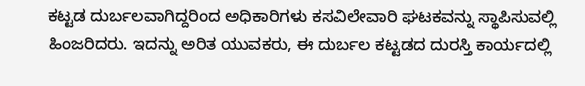ಕಟ್ಟಡ ದುರ್ಬಲವಾಗಿದ್ದರಿಂದ ಅಧಿಕಾರಿಗಳು ಕಸವಿಲೇವಾರಿ ಘಟಕವನ್ನು ಸ್ಥಾಪಿಸುವಲ್ಲಿ ಹಿಂಜರಿದರು. ಇದನ್ನು ಅರಿತ ಯುವಕರು, ಈ ದುರ್ಬಲ ಕಟ್ಟಡದ ದುರಸ್ತಿ ಕಾರ್ಯದಲ್ಲಿ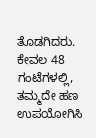ತೊಡಗಿದರು. ಕೇವಲ 48 ಗಂಟೆಗಳಲ್ಲಿ, ತಮ್ಮದೇ ಹಣ ಉಪಯೋಗಿಸಿ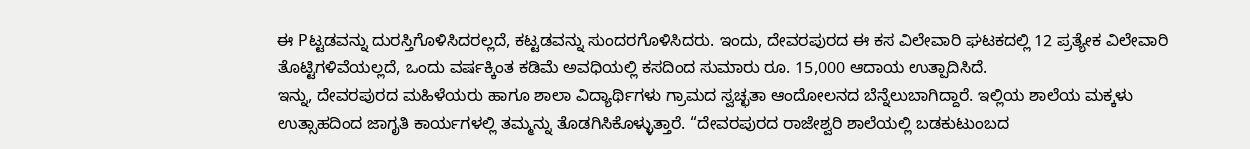ಈ Pಟ್ಟಡವನ್ನು ದುರಸ್ತಿಗೊಳಿಸಿದರಲ್ಲದೆ, ಕಟ್ಟಡವನ್ನು ಸುಂದರಗೊಳಿಸಿದರು. ಇಂದು, ದೇವರಪುರದ ಈ ಕಸ ವಿಲೇವಾರಿ ಘಟಕದಲ್ಲಿ 12 ಪ್ರತ್ಯೇಕ ವಿಲೇವಾರಿ ತೊಟ್ಟಿಗಳಿವೆಯಲ್ಲದೆ, ಒಂದು ವರ್ಷಕ್ಕಿಂತ ಕಡಿಮೆ ಅವಧಿಯಲ್ಲಿ ಕಸದಿಂದ ಸುಮಾರು ರೂ. 15,000 ಆದಾಯ ಉತ್ಪಾದಿಸಿದೆ.
ಇನ್ನು, ದೇವರಪುರದ ಮಹಿಳೆಯರು ಹಾಗೂ ಶಾಲಾ ವಿದ್ಯಾರ್ಥಿಗಳು ಗ್ರಾಮದ ಸ್ವಚ್ಛತಾ ಆಂದೋಲನದ ಬೆನ್ನೆಲುಬಾಗಿದ್ದಾರೆ. ಇಲ್ಲಿಯ ಶಾಲೆಯ ಮಕ್ಕಳು ಉತ್ಸಾಹದಿಂದ ಜಾಗೃತಿ ಕಾರ್ಯಗಳಲ್ಲಿ ತಮ್ಮನ್ನು ತೊಡಗಿಸಿಕೊಳ್ಳುತ್ತಾರೆ. “ದೇವರಪುರದ ರಾಜೇಶ್ವರಿ ಶಾಲೆಯಲ್ಲಿ ಬಡಕುಟುಂಬದ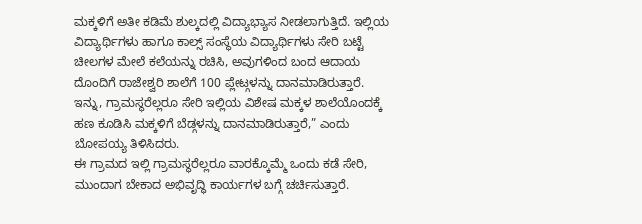ಮಕ್ಕಳಿಗೆ ಅತೀ ಕಡಿಮೆ ಶುಲ್ಕದಲ್ಲಿ ವಿದ್ಯಾಭ್ಯಾಸ ನೀಡಲಾಗುತ್ತಿದೆ. ಇಲ್ಲಿಯ ವಿದ್ಯಾರ್ಥಿಗಳು ಹಾಗೂ ಕಾಲ್ಸ್ ಸಂಸ್ಥೆಯ ವಿದ್ಯಾರ್ಥಿಗಳು ಸೇರಿ ಬಟ್ಟೆ ಚೀಲಗಳ ಮೇಲೆ ಕಲೆಯನ್ನು ರಚಿಸಿ, ಅವುಗಳಿಂದ ಬಂದ ಆದಾಯ ದೊಂದಿಗೆ ರಾಜೇಶ್ವರಿ ಶಾಲೆಗೆ 100 ಪ್ಲೇಟ್ಗಳನ್ನು ದಾನಮಾಡಿರುತ್ತಾರೆ. ಇನ್ನು, ಗ್ರಾಮಸ್ಥರೆಲ್ಲರೂ ಸೇರಿ ಇಲ್ಲಿಯ ವಿಶೇಷ ಮಕ್ಕಳ ಶಾಲೆಯೊಂದಕ್ಕೆ ಹಣ ಕೂಡಿಸಿ ಮಕ್ಕಳಿಗೆ ಬೆಡ್ಗಳನ್ನು ದಾನಮಾಡಿರುತ್ತಾರೆ,” ಎಂದು ಬೋಪಯ್ಯ ತಿಳಿಸಿದರು.
ಈ ಗ್ರಾಮದ ಇಲ್ಲಿ ಗ್ರಾಮಸ್ಥರೆಲ್ಲರೂ ವಾರಕ್ಕೊಮ್ಮೆ ಒಂದು ಕಡೆ ಸೇರಿ, ಮುಂದಾಗ ಬೇಕಾದ ಅಭಿವೃದ್ಧಿ ಕಾರ್ಯಗಳ ಬಗ್ಗೆ ಚರ್ಚಿಸುತ್ತಾರೆ.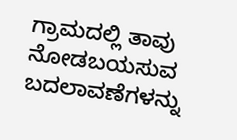ಗ್ರಾಮದಲ್ಲಿ ತಾವು ನೋಡಬಯಸುವ ಬದಲಾವಣೆಗಳನ್ನು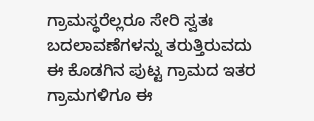ಗ್ರಾಮಸ್ಥರೆಲ್ಲರೂ ಸೇರಿ ಸ್ವತಃ ಬದಲಾವಣೆಗಳನ್ನು ತರುತ್ತಿರುವದು ಈ ಕೊಡಗಿನ ಪುಟ್ಟ ಗ್ರಾಮದ ಇತರ ಗ್ರಾಮಗಳಿಗೂ ಈ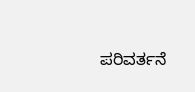ಪರಿವರ್ತನೆ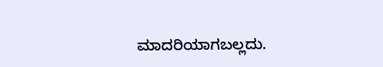ಮಾದರಿಯಾಗಬಲ್ಲದು.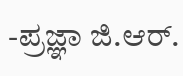-ಪ್ರಜ್ಞಾ ಜಿ.ಆರ್.